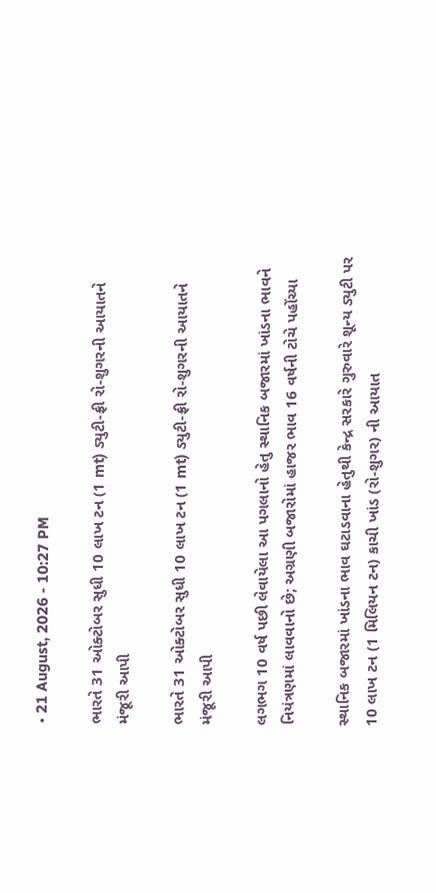• 21 August, 2026 - 10:27 PM

ભારતે 31 ઓક્ટોબર સુધી 10 લાખ ટન (1 mt) ડ્યુટી-ફ્રી રો-શુગરની આયાતને મંજૂરી આપી

ભારતે 31 ઓક્ટોબર સુધી 10 લાખ ટન (1 mt) ડ્યુટી-ફ્રી રો-શુગરની આયાતને મંજૂરી આપી

લગભગ 10 વર્ષ પછી લેવાયેલા આ પગલાનો હેતુ સ્થાનિક બજારમાં ખાંડના ભાવને નિયંત્રણમાં લાવવાનો છે; અગ્રણી બજારોમાં હાજર ભાવ 16 વર્ષની ટોચે પહોંચ્યા

સ્થાનિક બજારમાં ખાંડના ભાવ ઘટાડવાના હેતુથી કેન્દ્ર સરકારે ગુરુવારે શૂન્ય ડ્યુટી પર 10 લાખ ટન (1 મિલિયન ટન) કાચી ખાંડ (રો-શુગર) ની આયાત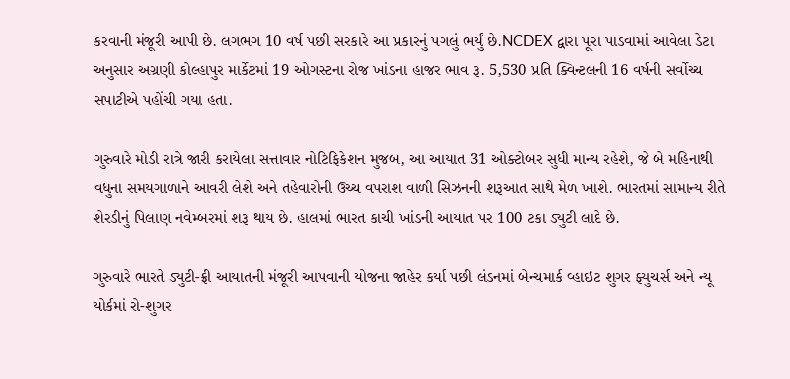કરવાની મંજૂરી આપી છે. લગભગ 10 વર્ષ પછી સરકારે આ પ્રકારનું પગલું ભર્યું છે.NCDEX દ્વારા પૂરા પાડવામાં આવેલા ડેટા અનુસાર અગ્રણી કોલ્હાપુર માર્કેટમાં 19 ઓગસ્ટના રોજ ખાંડના હાજર ભાવ રૂ. 5,530 પ્રતિ ક્વિન્ટલની 16 વર્ષની સર્વોચ્ચ સપાટીએ પહોંચી ગયા હતા.

ગુરુવારે મોડી રાત્રે જારી કરાયેલા સત્તાવાર નોટિફિકેશન મુજબ, આ આયાત 31 ઓક્ટોબર સુધી માન્ય રહેશે, જે બે મહિનાથી વધુના સમયગાળાને આવરી લેશે અને તહેવારોની ઉચ્ચ વપરાશ વાળી સિઝનની શરૂઆત સાથે મેળ ખાશે. ભારતમાં સામાન્ય રીતે શેરડીનું પિલાણ નવેમ્બરમાં શરૂ થાય છે. હાલમાં ભારત કાચી ખાંડની આયાત પર 100 ટકા ડ્યુટી લાદે છે.

ગુરુવારે ભારતે ડ્યુટી-ફ્રી આયાતની મંજૂરી આપવાની યોજના જાહેર કર્યા પછી લંડનમાં બેન્ચમાર્ક વ્હાઇટ શુગર ફ્યુચર્સ અને ન્યૂ યોર્કમાં રો-શુગર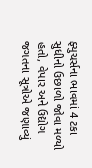ફ્યુચર્સના ભાવમાં 4 ટકા સુધીનો ઉછાળો જોવા મળ્યો હતો, વેપાર અને ઉદ્યોગ જગતના સૂત્રોએ જણાવ્યું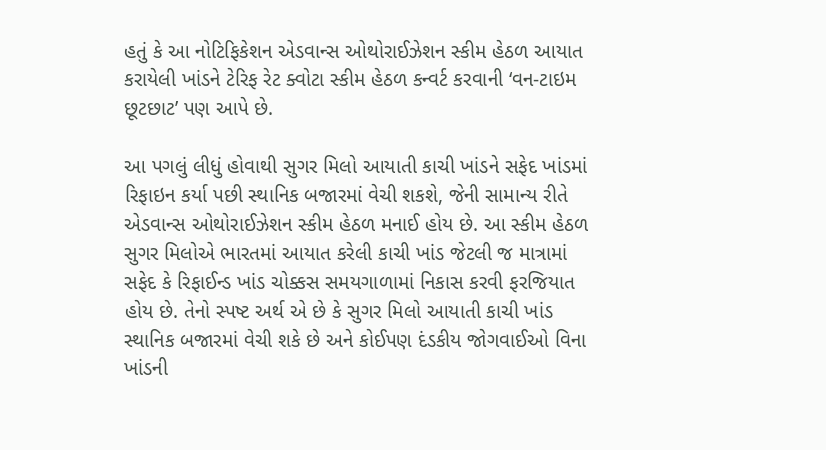હતું કે આ નોટિફિકેશન એડવાન્સ ઓથોરાઈઝેશન સ્કીમ હેઠળ આયાત કરાયેલી ખાંડને ટેરિફ રેટ ક્વોટા સ્કીમ હેઠળ કન્વર્ટ કરવાની ‘વન-ટાઇમ છૂટછાટ’ પણ આપે છે.

આ પગલું લીધું હોવાથી સુગર મિલો આયાતી કાચી ખાંડને સફેદ ખાંડમાં રિફાઇન કર્યા પછી સ્થાનિક બજારમાં વેચી શકશે, જેની સામાન્ય રીતે એડવાન્સ ઓથોરાઈઝેશન સ્કીમ હેઠળ મનાઈ હોય છે. આ સ્કીમ હેઠળ સુગર મિલોએ ભારતમાં આયાત કરેલી કાચી ખાંડ જેટલી જ માત્રામાં સફેદ કે રિફાઈન્ડ ખાંડ ચોક્કસ સમયગાળામાં નિકાસ કરવી ફરજિયાત હોય છે. તેનો સ્પષ્ટ અર્થ એ છે કે સુગર મિલો આયાતી કાચી ખાંડ સ્થાનિક બજારમાં વેચી શકે છે અને કોઈપણ દંડકીય જોગવાઈઓ વિના ખાંડની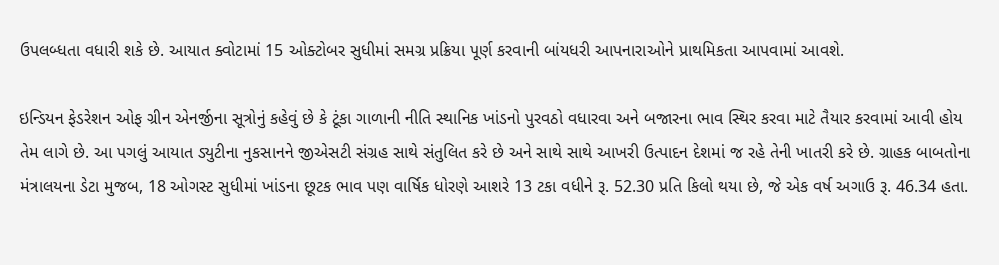ઉપલબ્ધતા વધારી શકે છે. આયાત ક્વોટામાં 15 ઓક્ટોબર સુધીમાં સમગ્ર પ્રક્રિયા પૂર્ણ કરવાની બાંયધરી આપનારાઓને પ્રાથમિકતા આપવામાં આવશે.

ઇન્ડિયન ફેડરેશન ઓફ ગ્રીન એનર્જીના સૂત્રોનું કહેવું છે કે ટૂંકા ગાળાની નીતિ સ્થાનિક ખાંડનો પુરવઠો વધારવા અને બજારના ભાવ સ્થિર કરવા માટે તૈયાર કરવામાં આવી હોય તેમ લાગે છે. આ પગલું આયાત ડ્યુટીના નુકસાનને જીએસટી સંગ્રહ સાથે સંતુલિત કરે છે અને સાથે સાથે આખરી ઉત્પાદન દેશમાં જ રહે તેની ખાતરી કરે છે. ગ્રાહક બાબતોના મંત્રાલયના ડેટા મુજબ, 18 ઓગસ્ટ સુધીમાં ખાંડના છૂટક ભાવ પણ વાર્ષિક ધોરણે આશરે 13 ટકા વધીને રૂ. 52.30 પ્રતિ કિલો થયા છે, જે એક વર્ષ અગાઉ રૂ. 46.34 હતા.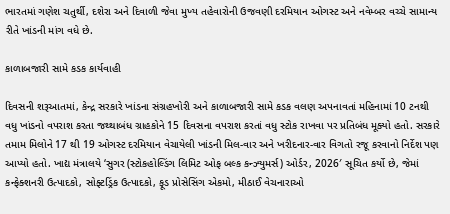ભારતમાં ગણેશ ચતુર્થી, દશેરા અને દિવાળી જેવા મુખ્ય તહેવારોની ઉજવણી દરમિયાન ઓગસ્ટ અને નવેમ્બર વચ્ચે સામાન્ય રીતે ખાંડની માંગ વધે છે.

કાળાબજારી સામે કડક કાર્યવાહી

દિવસની શરૂઆતમાં, કેન્દ્ર સરકારે ખાંડના સંગ્રહખોરી અને કાળાબજારી સામે કડક વલણ અપનાવતાં મહિનામાં 10 ટનથી વધુ ખાંડનો વપરાશ કરતા જથ્થાબંધ ગ્રાહકોને 15 દિવસના વપરાશ કરતાં વધુ સ્ટોક રાખવા પર પ્રતિબંધ મૂક્યો હતો. સરકારે તમામ મિલોને 17 થી 19 ઓગસ્ટ દરમિયાન વેચાયેલી ખાંડની મિલ-વાર અને ખરીદનાર-વાર વિગતો રજૂ કરવાનો નિર્દેશ પણ આપ્યો હતો. ખાદ્ય મંત્રાલયે ‘સુગર (સ્ટોકહોલ્ડિંગ લિમિટ ઓફ બલ્ક કન્ઝ્યુમર્સ) ઓર્ડર, 2026′ સૂચિત કર્યો છે, જેમાં કન્ફેક્શનરી ઉત્પાદકો, સોફ્ટડ્રિંક ઉત્પાદકો, ફૂડ પ્રોસેસિંગ એકમો, મીઠાઈ વેચનારાઓ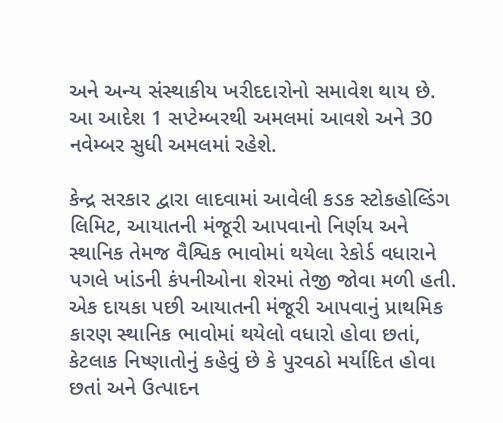અને અન્ય સંસ્થાકીય ખરીદદારોનો સમાવેશ થાય છે. આ આદેશ 1 સપ્ટેમ્બરથી અમલમાં આવશે અને 30 નવેમ્બર સુધી અમલમાં રહેશે.

કેન્દ્ર સરકાર દ્વારા લાદવામાં આવેલી કડક સ્ટોકહોલ્ડિંગ લિમિટ, આયાતની મંજૂરી આપવાનો નિર્ણય અને સ્થાનિક તેમજ વૈશ્વિક ભાવોમાં થયેલા રેકોર્ડ વધારાને પગલે ખાંડની કંપનીઓના શેરમાં તેજી જોવા મળી હતી. એક દાયકા પછી આયાતની મંજૂરી આપવાનું પ્રાથમિક કારણ સ્થાનિક ભાવોમાં થયેલો વધારો હોવા છતાં, કેટલાક નિષ્ણાતોનું કહેવું છે કે પુરવઠો મર્યાદિત હોવા છતાં અને ઉત્પાદન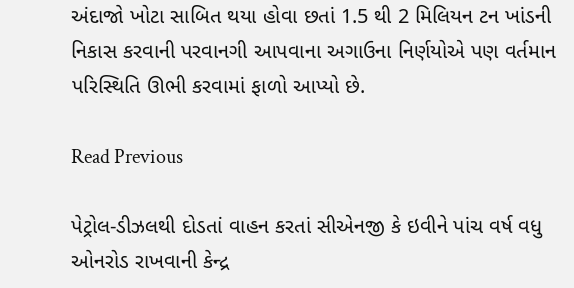અંદાજો ખોટા સાબિત થયા હોવા છતાં 1.5 થી 2 મિલિયન ટન ખાંડની નિકાસ કરવાની પરવાનગી આપવાના અગાઉના નિર્ણયોએ પણ વર્તમાન પરિસ્થિતિ ઊભી કરવામાં ફાળો આપ્યો છે.

Read Previous

પેટ્રોલ-ડીઝલથી દોડતાં વાહન કરતાં સીએનજી કે ઇવીને પાંચ વર્ષ વધુ ઓનરોડ રાખવાની કેન્દ્ર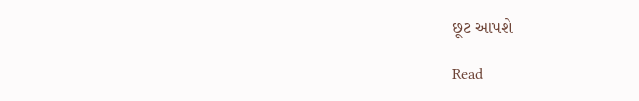છૂટ આપશે

Read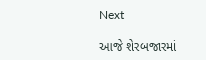Next

આજે શેરબજારમાં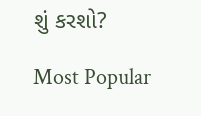શું કરશો?

Most Popular